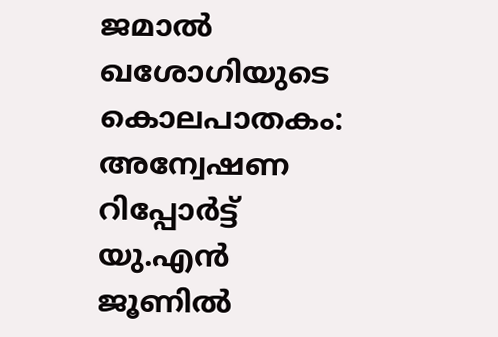ജമാല്‍ ഖശോഗിയുടെ കൊലപാതകം: അന്വേഷണ റിപ്പോര്‍ട്ട് യു.എന്‍ ജൂണില്‍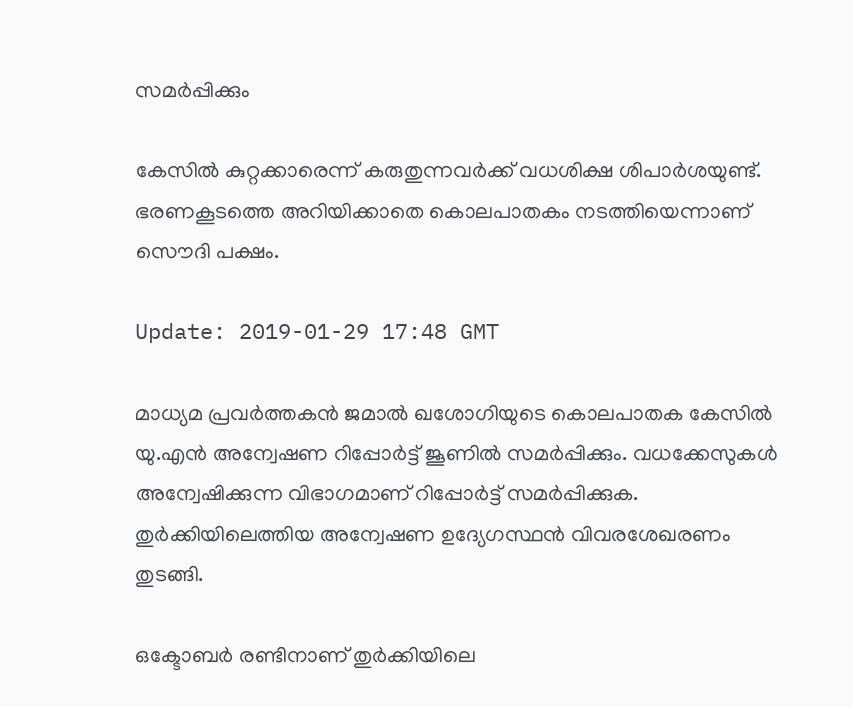സമര്‍പ്പിക്കും

കേസില്‍ കുറ്റക്കാരെന്ന് കരുതുന്നവര്‍ക്ക് വധശിക്ഷ ശിപാര്‍ശയുണ്ട്. ഭരണകൂടത്തെ അറിയിക്കാതെ കൊലപാതകം നടത്തിയെന്നാണ് സൌദി പക്ഷം.

Update: 2019-01-29 17:48 GMT

മാധ്യമ പ്രവര്‍ത്തകന്‍ ജമാല്‍ ഖശോഗിയുടെ കൊലപാതക കേസില്‍ യു.എന്‍ അന്വേഷണ റിപ്പോര്‍ട്ട് ജൂണില്‍ സമര്‍പ്പിക്കും. വധക്കേസുകള്‍ അന്വേഷിക്കുന്ന വിഭാഗമാണ് റിപ്പോര്‍ട്ട് സമര്‍പ്പിക്കുക. തുര്‍ക്കിയിലെത്തിയ അന്വേഷണ ഉദ്യേഗസ്ഥന്‍ വിവരശേഖരണം തുടങ്ങി.

ഒക്ടോബര്‍ രണ്ടിനാണ് തുര്‍ക്കിയിലെ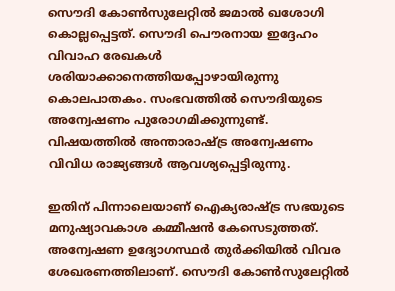സൌദി കോണ്‍സുലേറ്റില്‍ ജമാല്‍ ഖശോഗി കൊല്ലപ്പെട്ടത്. സൌദി പൌരനായ ഇദ്ദേഹം വിവാഹ രേഖകള്‍ ശരിയാക്കാനെത്തിയപ്പോഴായിരുന്നു കൊലപാതകം. സംഭവത്തില്‍ സൌദിയുടെ അന്വേഷണം പുരോഗമിക്കുന്നുണ്ട്. വിഷയത്തില്‍ അന്താരാഷ്ട്ര അന്വേഷണം വിവിധ രാജ്യങ്ങള്‍ ആവശ്യപ്പെട്ടിരുന്നു.

ഇതിന് പിന്നാലെയാണ് ഐക്യരാഷ്ട്ര സഭയുടെ മനുഷ്യാവകാശ കമ്മീഷന്‍ കേസെടുത്തത്. അന്വേഷണ ഉദ്യോഗസ്ഥര്‍ തുര്‍ക്കിയില്‍ വിവര ശേഖരണത്തിലാണ്. സൌദി കോണ്‍സുലേറ്റില്‍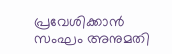പ്രവേശിക്കാന്‍ സംഘം അനുമതി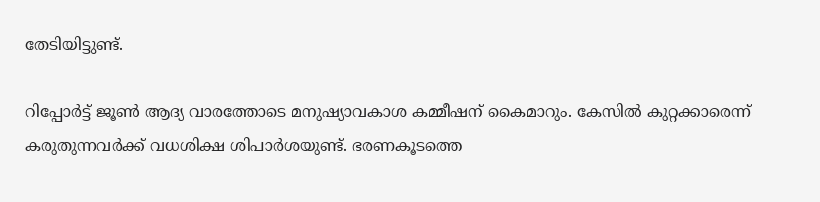തേടിയിട്ടുണ്ട്.

റിപ്പോര്‍ട്ട് ജൂണ്‍ ആദ്യ വാരത്തോടെ മനുഷ്യാവകാശ കമ്മീഷന് കൈമാറും. കേസില്‍ കുറ്റക്കാരെന്ന് കരുതുന്നവര്‍ക്ക് വധശിക്ഷ ശിപാര്‍ശയുണ്ട്. ഭരണകൂടത്തെ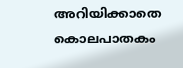അറിയിക്കാതെ കൊലപാതകം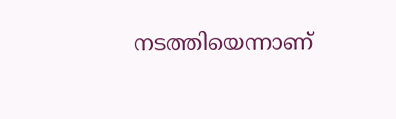നടത്തിയെന്നാണ്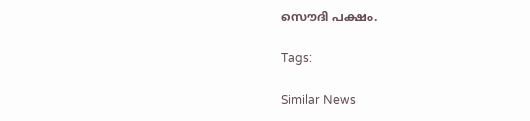സൌദി പക്ഷം.

Tags:

Similar News